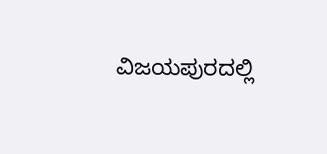ವಿಜಯಪುರದಲ್ಲಿ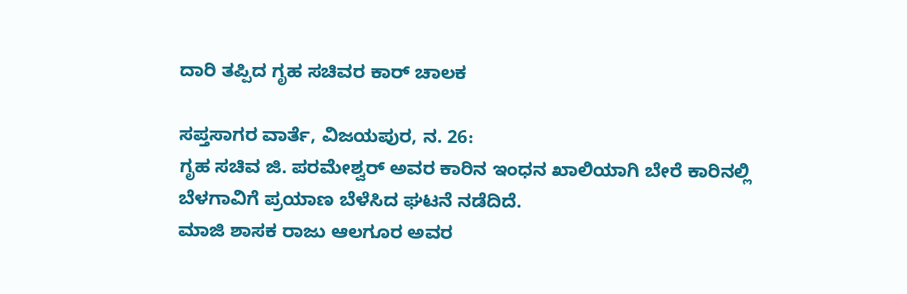ದಾರಿ ತಪ್ಪಿದ ಗೃಹ ಸಚಿವರ ಕಾರ್ ಚಾಲಕ

ಸಪ್ತಸಾಗರ ವಾರ್ತೆ, ವಿಜಯಪುರ, ನ. 26:
ಗೃಹ ಸಚಿವ ಜಿ. ಪರಮೇಶ್ವರ್ ಅವರ ಕಾರಿನ ಇಂಧನ ಖಾಲಿಯಾಗಿ ಬೇರೆ ಕಾರಿನಲ್ಲಿ ಬೆಳಗಾವಿಗೆ ಪ್ರಯಾಣ ಬೆಳೆಸಿದ ಘಟನೆ ನಡೆದಿದೆ.
ಮಾಜಿ ಶಾಸಕ ರಾಜು ಆಲಗೂರ ಅವರ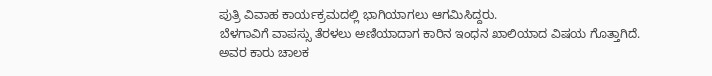ಪುತ್ರಿ ವಿವಾಹ ಕಾರ್ಯಕ್ರಮದಲ್ಲಿ ಭಾಗಿಯಾಗಲು ಆಗಮಿಸಿದ್ದರು.
ಬೆಳಗಾವಿಗೆ ವಾಪಸ್ಸು ತೆರಳಲು ಅಣಿಯಾದಾಗ ಕಾರಿನ ಇಂಧನ ಖಾಲಿಯಾದ ವಿಷಯ ಗೊತ್ತಾಗಿದೆ.
ಅವರ ಕಾರು ಚಾಲಕ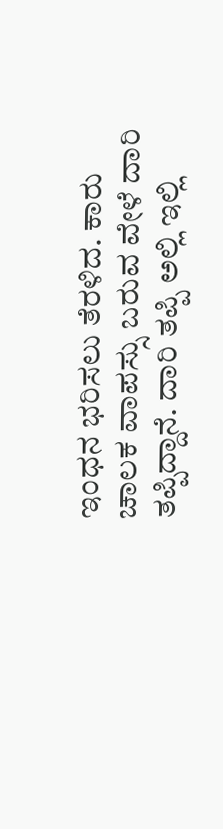ಇಂಧನ ಭರಿಸಲು ತೆರಳಿದ. ಕಾರು ಚಾಲಕ ವಾಪಸ್ಸು ಬರುವ ವೇಳೆ ದಾರಿ ತಪ್ಪಿದ್ದಾನೆ. ದಾರಿ ತಪ್ಪಿ ಅಲ್ಲಿ ಇಲ್ಲಿ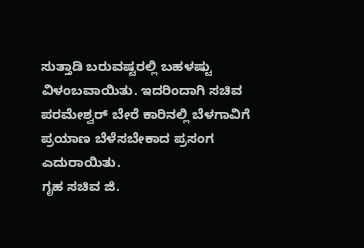ಸುತ್ತಾಡಿ ಬರುವಷ್ಟರಲ್ಲಿ ಬಹಳಷ್ಟು ವಿಳಂಬವಾಯಿತು. ಇದರಿಂದಾಗಿ ಸಚಿವ ಪರಮೇಶ್ವರ್ ಬೇರೆ ಕಾರಿನಲ್ಲಿ ಬೆಳಗಾವಿಗೆ ಪ್ರಯಾಣ ಬೆಳೆಸಬೇಕಾದ ಪ್ರಸಂಗ ಎದುರಾಯಿತು.
ಗೃಹ ಸಚಿವ ಜಿ.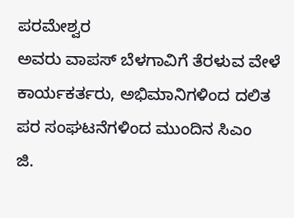ಪರಮೇಶ್ವರ
ಅವರು ವಾಪಸ್ ಬೆಳಗಾವಿಗೆ ತೆರಳುವ ವೇಳೆ ಕಾರ್ಯಕರ್ತರು, ಅಭಿಮಾನಿಗಳಿಂದ ದಲಿತ ಪರ ಸಂಘಟನೆಗಳಿಂದ ಮುಂದಿನ ಸಿಎಂ
ಜಿ‌.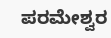ಪರಮೇಶ್ವರ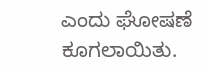ಎಂದು ಘೋಷಣೆ ಕೂಗಲಾಯಿತು.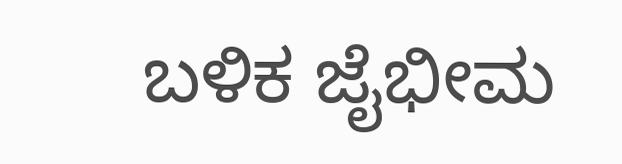ಬಳಿಕ ಜೈಭೀಮ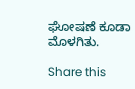ಘೋಷಣೆ ಕೂಡಾ ಮೊಳಗಿತು.

Share this